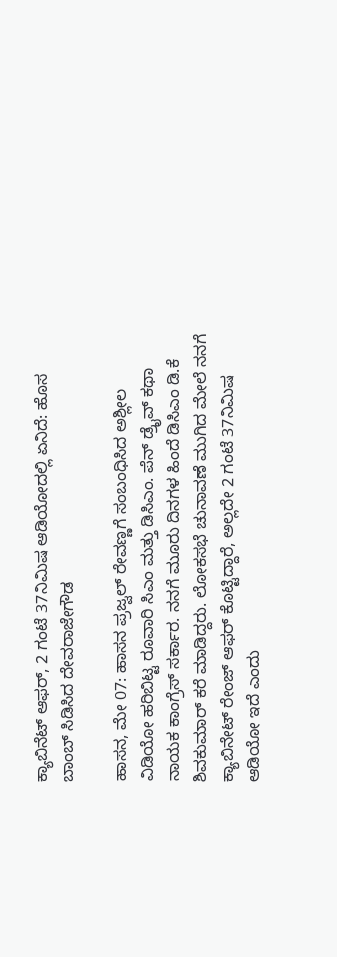ಕ್ಯಾಬಿನೆಟ್‌ ಆಫರ್‌, 2 ಗಂಟೆ 37ನಿಮಿಷ ಆಡಿಯೋದಲ್ಲಿ ಏನಿದೆ: ಹೊಸ ಬಾಂಬ್ ಸಿಡಿಸಿದ ದೇವರಾಜೇಗೌಡ

ಹಾಸನ, ಮೇ 07: ಹಾಸನ ಪ್ರಜ್ವಲ್‌ ರೇವಣ್ಣಗೆ ಸಂಬಂಧಿಸಿದ ಅಶ್ಲೀಲ ವಿಡಿಯೋ ಹರಿಬಿಟ್ಟ ರೂವಾರಿ ಸಿಎಂ ಮತ್ತು ಡಿಸಿಎಂ. ಪೆನ್ ಡ್ರೈವ್ ಕಥಾ ನಾಯಕ ಕಾಂಗ್ರೆಸ್ ಸರ್ಕಾರ. ನನಗೆ ಮೂರು ದಿನಗಳ ಹಿಂದೆ ಡಿಸಿಎಂ ಡಿ.ಕೆ ಶಿವಕುಮಾರ್ ಕರೆ ಮಾಡಿದ್ದರು. ಲೋಕಸಭೆ ಚುನಾವಣೆ ಮುಗಿದ ಮೇಲೆ ನನಗೆ ಕ್ಯಾಬಿನೇಟ್ ರೇಂಜ್ ಆಫರ್ ಕೊಟ್ಟಿದ್ದಾರೆ, ಅಲ್ಲದೇ 2 ಗಂಟೆ 37ನಿಮಿಷ ಆಡಿಯೋ ಇದೆ ಎಂದು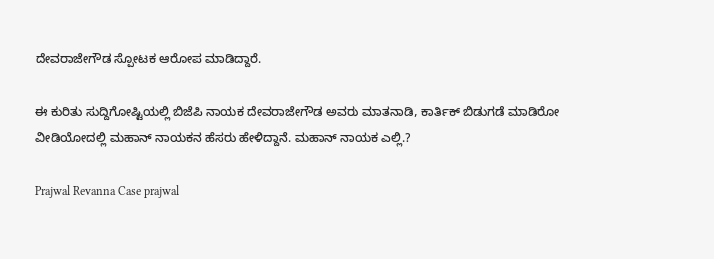ದೇವರಾಜೇಗೌಡ ಸ್ಪೋಟಕ ಆರೋಪ ಮಾಡಿದ್ದಾರೆ.

ಈ ಕುರಿತು ಸುದ್ದಿಗೋಷ್ಟಿಯಲ್ಲಿ ಬಿಜೆಪಿ ನಾಯಕ ದೇವರಾಜೇಗೌಡ ಅವರು ಮಾತನಾಡಿ, ಕಾರ್ತಿಕ್ ಬಿಡುಗಡೆ ಮಾಡಿರೋ ವೀಡಿಯೋದಲ್ಲಿ ಮಹಾನ್ ನಾಯಕನ ಹೆಸರು ಹೇಳಿದ್ದಾನೆ. ಮಹಾನ್ ನಾಯಕ ಎಲ್ಲಿ.?

Prajwal Revanna Case prajwal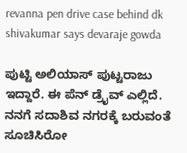revanna pen drive case behind dk shivakumar says devaraje gowda

ಪುಟ್ಟಿ ಅಲಿಯಾಸ್ ಪುಟ್ಟರಾಜು ಇದ್ದಾರೆ. ಈ ಪೆನ್ ಡ್ರೈವ್ ಎಲ್ಲಿದೆ. ನನಗೆ ಸದಾಶಿವ ನಗರಕ್ಕೆ ಬರುವಂತೆ ಸೂಚಿಸಿರೋ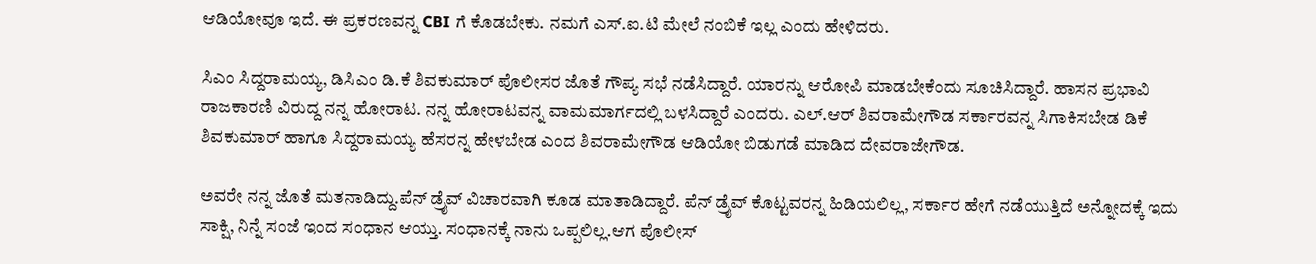ಆಡಿಯೋವೂ ಇದೆ. ಈ ಪ್ರಕರಣವನ್ನ CBI ಗೆ ಕೊಡಬೇಕು. ನಮಗೆ ಎಸ್.ಐ.ಟಿ ಮೇಲೆ ನಂಬಿಕೆ ಇಲ್ಲ ಎಂದು ಹೇಳಿದರು.

ಸಿಎಂ ಸಿದ್ದರಾಮಯ್ಯ, ಡಿಸಿಎಂ ಡಿ.ಕೆ ಶಿವಕುಮಾರ್ ಪೊಲೀಸರ ಜೊತೆ ಗೌಪ್ಯ ಸಭೆ ನಡೆಸಿದ್ದಾರೆ. ಯಾರನ್ನು ಆರೋಪಿ ಮಾಡಬೇಕೆಂದು ಸೂಚಿಸಿದ್ದಾರೆ. ಹಾಸನ ಪ್ರಭಾವಿ ರಾಜಕಾರಣಿ ವಿರುದ್ದ ನನ್ನ ಹೋರಾಟ. ನನ್ನ ಹೋರಾಟವನ್ನ ವಾಮಮಾರ್ಗದಲ್ಲಿ ಬಳಸಿದ್ದಾರೆ ಎಂದರು. ಎಲ್.ಆರ್ ಶಿವರಾಮೇಗೌಡ ಸರ್ಕಾರವನ್ನ ಸಿಗಾಕಿಸಬೇಡ ಡಿಕೆ ಶಿವಕುಮಾರ್‌ ಹಾಗೂ ಸಿದ್ದರಾಮಯ್ಯ ಹೆಸರನ್ನ ಹೇಳಬೇಡ ಎಂದ ಶಿವರಾಮೇಗೌಡ ಆಡಿಯೋ ಬಿಡುಗಡೆ ಮಾಡಿದ ದೇವರಾಜೇಗೌಡ.

ಅವರೇ ನನ್ನ ಜೊತೆ ಮತನಾಡಿದ್ದು.ಪೆನ್ ಡ್ರೈವ್ ವಿಚಾರವಾಗಿ ಕೂಡ ಮಾತಾಡಿದ್ದಾರೆ. ಪೆನ್ ಡ್ರೈವ್ ಕೊಟ್ಟವರನ್ನ ಹಿಡಿಯಲಿಲ್ಲ, ಸರ್ಕಾರ ಹೇಗೆ ನಡೆಯುತ್ತಿದೆ ಅನ್ನೋದಕ್ಕೆ ಇದು ಸಾಕ್ಷಿ, ನಿನ್ನೆ ಸಂಜೆ ಇಂದ ಸಂಧಾನ ಆಯ್ತು. ಸಂಧಾನಕ್ಕೆ ನಾನು ಒಪ್ಪಲಿಲ್ಲ.ಆಗ ಪೊಲೀಸ್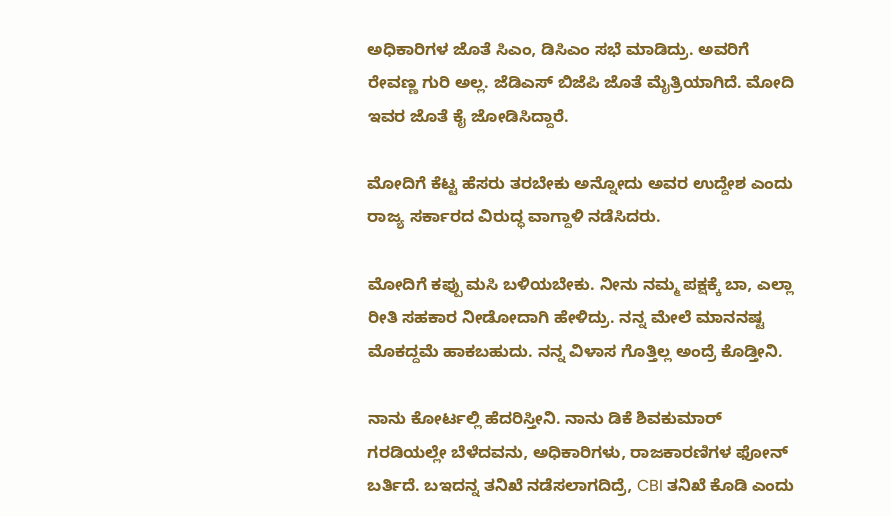ಅಧಿಕಾರಿಗಳ ಜೊತೆ ಸಿಎಂ, ಡಿಸಿಎಂ ಸಭೆ ಮಾಡಿದ್ರು. ಅವರಿಗೆ ರೇವಣ್ಣ ಗುರಿ ಅಲ್ಲ‌. ಜೆಡಿಎಸ್‌ ಬಿಜೆಪಿ ಜೊತೆ ಮೈತ್ರಿಯಾಗಿದೆ. ಮೋದಿ ಇವರ ಜೊತೆ ಕೈ ಜೋಡಿಸಿದ್ದಾರೆ.

ಮೋದಿಗೆ ಕೆಟ್ಟ ಹೆಸರು ತರಬೇಕು ಅನ್ನೋದು ಅವರ ಉದ್ದೇಶ ಎಂದು ರಾಜ್ಯ ಸರ್ಕಾರದ ವಿರುದ್ಧ ವಾಗ್ದಾಳಿ ನಡೆಸಿದರು.

ಮೋದಿಗೆ ಕಪ್ಪು ಮಸಿ ಬಳಿಯಬೇಕು. ನೀನು ನಮ್ಮ ಪಕ್ಷಕ್ಕೆ ಬಾ, ಎಲ್ಲಾ ರೀತಿ ಸಹಕಾರ ನೀಡೋದಾಗಿ ಹೇಳಿದ್ರು. ನನ್ನ ಮೇಲೆ ಮಾನನಷ್ಟ ಮೊಕದ್ದಮೆ ಹಾಕಬಹುದು. ನನ್ನ ವಿಳಾಸ ಗೊತ್ತಿಲ್ಲ ಅಂದ್ರೆ ಕೊಡ್ತೀನಿ.

ನಾನು ಕೋರ್ಟಲ್ಲಿ ಹೆದರಿಸ್ತೀನಿ. ನಾನು ಡಿಕೆ ಶಿವಕುಮಾರ್ ಗರಡಿಯಲ್ಲೇ ಬೆಳೆದವನು, ಅಧಿಕಾರಿಗಳು, ರಾಜಕಾರಣಿಗಳ ಫೋನ್ ಬರ್ತಿದೆ. ಬಇದನ್ನ ತನಿಖೆ ನಡೆಸಲಾಗದಿದ್ರೆ, CBI ತನಿಖೆ ಕೊಡಿ ಎಂದು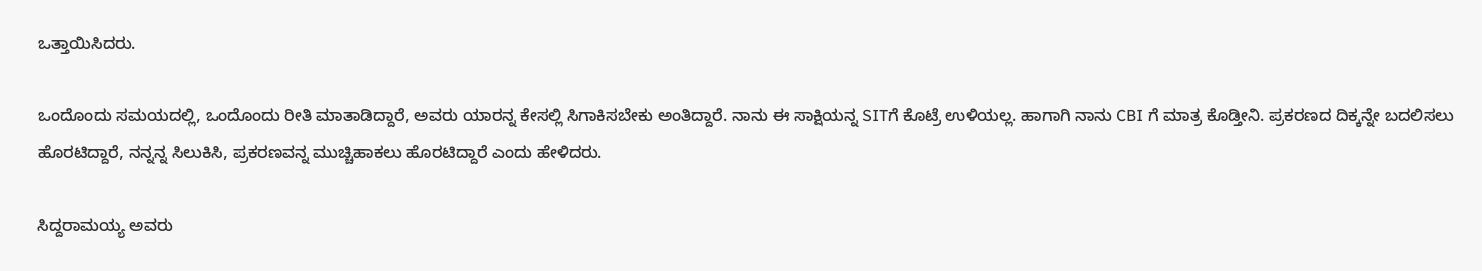ಒತ್ತಾಯಿಸಿದರು.

ಒಂದೊಂದು ಸಮಯದಲ್ಲಿ, ಒಂದೊಂದು ರೀತಿ ಮಾತಾಡಿದ್ದಾರೆ, ಅವರು ಯಾರನ್ನ ಕೇಸಲ್ಲಿ ಸಿಗಾಕಿಸಬೇಕು ಅಂತಿದ್ದಾರೆ. ನಾನು ಈ ಸಾಕ್ಷಿಯನ್ನ SITಗೆ ಕೊಟ್ರೆ ಉಳಿಯಲ್ಲ. ಹಾಗಾಗಿ ನಾನು CBI ಗೆ ಮಾತ್ರ ಕೊಡ್ತೀನಿ. ಪ್ರಕರಣದ ದಿಕ್ಕನ್ನೇ ಬದಲಿಸಲು ಹೊರಟಿದ್ದಾರೆ, ನನ್ನನ್ನ ಸಿಲುಕಿಸಿ, ಪ್ರಕರಣವನ್ನ ಮುಚ್ಚಿಹಾಕಲು ಹೊರಟಿದ್ದಾರೆ ಎಂದು ಹೇಳಿದರು.

ಸಿದ್ದರಾಮಯ್ಯ ಅವರು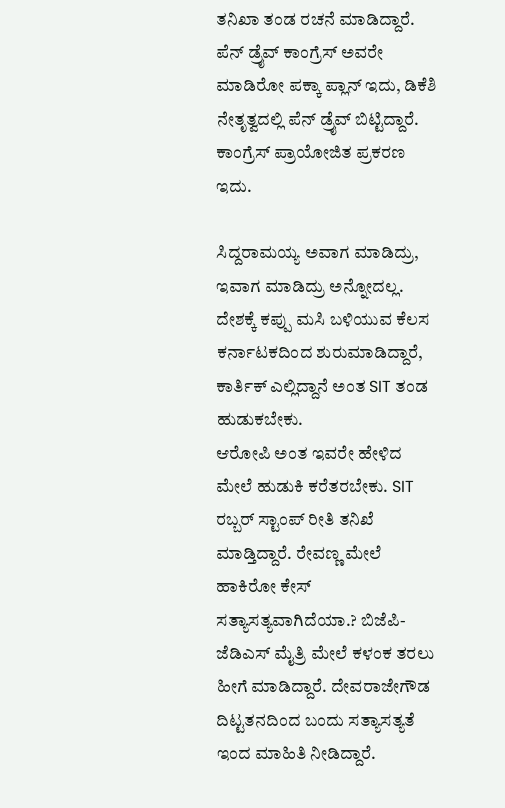ತನಿಖಾ ತಂಡ ರಚನೆ ಮಾಡಿದ್ದಾರೆ. ಪೆನ್ ಡ್ರೈವ್ ಕಾಂಗ್ರೆಸ್ ಅವರೇ ಮಾಡಿರೋ ಪಕ್ಕಾ ಪ್ಲಾನ್ ಇದು, ಡಿಕೆಶಿ ನೇತೃತ್ವದಲ್ಲಿ ಪೆನ್ ಡ್ರೈವ್ ಬಿಟ್ಟಿದ್ದಾರೆ. ಕಾಂಗ್ರೆಸ್ ಪ್ರಾಯೋಜಿತ ಪ್ರಕರಣ ಇದು.

ಸಿದ್ದರಾಮಯ್ಯ ಅವಾಗ ಮಾಡಿದ್ರು, ಇವಾಗ ಮಾಡಿದ್ರು ಅನ್ನೋದಲ್ಲ. ದೇಶಕ್ಕೆ ಕಪ್ಪು ಮಸಿ ಬಳಿಯುವ ಕೆಲಸ ಕರ್ನಾಟಕದಿಂದ ಶುರುಮಾಡಿದ್ದಾರೆ, ಕಾರ್ತಿಕ್ ಎಲ್ಲಿದ್ದಾನೆ ಅಂತ SIT ತಂಡ ಹುಡುಕಬೇಕು.
ಆರೋಪಿ ಅಂತ ಇವರೇ ಹೇಳಿದ ಮೇಲೆ ಹುಡುಕಿ ಕರೆತರಬೇಕು. SIT ರಬ್ಬರ್ ಸ್ಟಾಂಪ್ ರೀತಿ ತನಿಖೆ ಮಾಡ್ತಿದ್ದಾರೆ. ರೇವಣ್ಣ ಮೇಲೆ ಹಾಕಿರೋ ಕೇಸ್ ಸತ್ಯಾಸತ್ಯವಾಗಿದೆಯಾ.? ಬಿಜೆಪಿ-ಜೆಡಿಎಸ್ ಮೈತ್ರಿ ಮೇಲೆ ಕಳಂಕ ತರಲು ಹೀಗೆ ಮಾಡಿದ್ದಾರೆ. ದೇವರಾಜೇಗೌಡ ದಿಟ್ಟತನದಿಂದ ಬಂದು ಸತ್ಯಾಸತ್ಯತೆ ಇಂದ ಮಾಹಿತಿ ನೀಡಿದ್ದಾರೆ.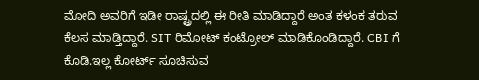ಮೋದಿ ಅವರಿಗೆ ಇಡೀ ರಾಷ್ಟ್ರದಲ್ಲಿ ಈ ರೀತಿ ಮಾಡಿದ್ದಾರೆ ಅಂತ ಕಳಂಕ ತರುವ ಕೆಲಸ ಮಾಡ್ತಿದ್ದಾರೆ. SIT ರಿಮೋಟ್ ಕಂಟ್ರೋಲ್ ಮಾಡಿಕೊಂಡಿದ್ದಾರೆ. CBI ಗೆ ಕೊಡಿ.ಇಲ್ಲ ಕೋರ್ಟ್ ಸೂಚಿಸುವ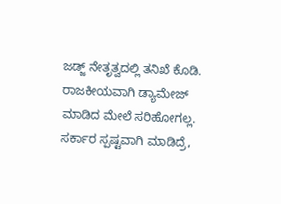ಜಡ್ಜ್ ನೇತೃತ್ವದಲ್ಲಿ ತನಿಖೆ ಕೊಡಿ. ರಾಜಕೀಯವಾಗಿ ಡ್ಯಾಮೇಜ್ ಮಾಡಿದ ಮೇಲೆ ಸರಿಹೋಗಲ್ಲ. ಸರ್ಕಾರ ಸ್ಪಷ್ಟವಾಗಿ ಮಾಡಿದ್ರೆ,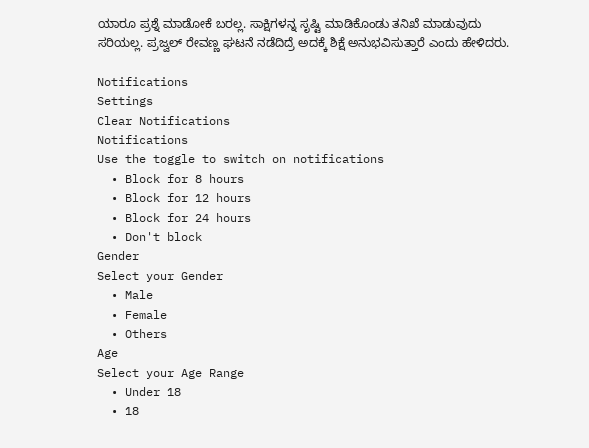ಯಾರೂ ಪ್ರಶ್ನೆ ಮಾಡೋಕೆ ಬರಲ್ಲ. ಸಾಕ್ಷಿಗಳನ್ನ ಸೃಷ್ಟಿ ಮಾಡಿಕೊಂಡು ತನಿಖೆ ಮಾಡುವುದು ಸರಿಯಲ್ಲ. ಪ್ರಜ್ವಲ್ ರೇವಣ್ಣ ಘಟನೆ ನಡೆದಿದ್ರೆ ಅದಕ್ಕೆ ಶಿಕ್ಷೆ ಅನುಭವಿಸುತ್ತಾರೆ ಎಂದು ಹೇಳಿದರು.

Notifications
Settings
Clear Notifications
Notifications
Use the toggle to switch on notifications
  • Block for 8 hours
  • Block for 12 hours
  • Block for 24 hours
  • Don't block
Gender
Select your Gender
  • Male
  • Female
  • Others
Age
Select your Age Range
  • Under 18
  • 18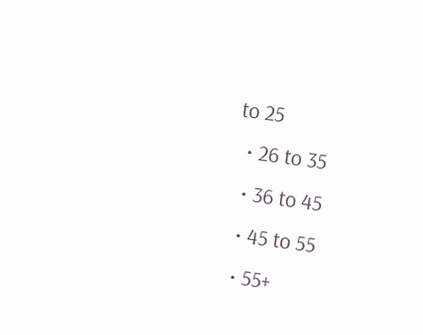to 25
  • 26 to 35
  • 36 to 45
  • 45 to 55
  • 55+